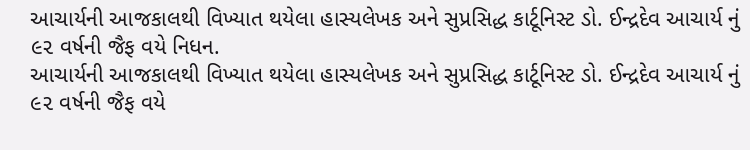આચાર્યની આજકાલથી વિખ્યાત થયેલા હાસ્યલેખક અને સુપ્રસિદ્ધ કાર્ટૂનિસ્ટ ડો. ઈન્દ્રદેવ આચાર્ય નું ૯૨ વર્ષની જૈફ વયે નિધન.
આચાર્યની આજકાલથી વિખ્યાત થયેલા હાસ્યલેખક અને સુપ્રસિદ્ધ કાર્ટૂનિસ્ટ ડો. ઈન્દ્રદેવ આચાર્ય નું ૯૨ વર્ષની જૈફ વયે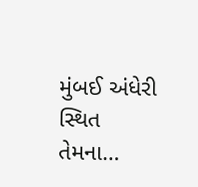મુંબઈ અંધેરી સ્થિત તેમના…